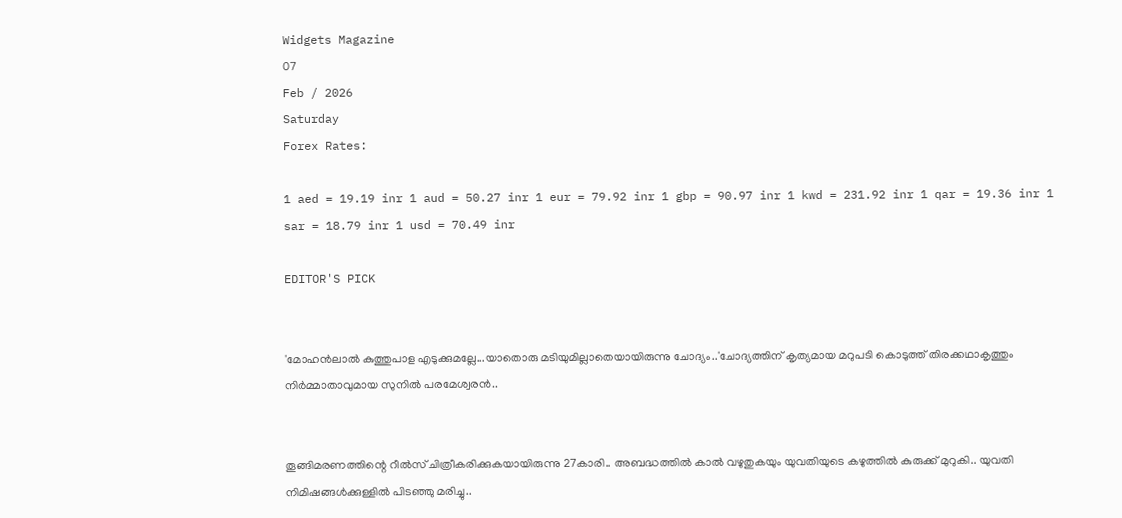Widgets Magazine
07
Feb / 2026
Saturday
Forex Rates:

1 aed = 19.19 inr 1 aud = 50.27 inr 1 eur = 79.92 inr 1 gbp = 90.97 inr 1 kwd = 231.92 inr 1 qar = 19.36 inr 1 sar = 18.79 inr 1 usd = 70.49 inr

EDITOR'S PICK


'മോഹൻലാൽ കുത്തുപാള എടുക്കുമല്ലേ...യാതൊരു മടിയുമില്ലാതെയായിരുന്നു ചോദ്യം..'ചോദ്യത്തിന് കൃത്യമായ മറുപടി കൊടുത്ത് തിരക്കഥാകൃത്തും നിർമ്മാതാവുമായ സുനിൽ പരമേശ്വരൻ..


തൂങ്ങിമരണത്തിന്റെ റീൽസ് ചിത്രീകരിക്കുകയായിരുന്നു 27കാരി.. അബദ്ധത്തിൽ കാൽ വഴുതുകയും യുവതിയുടെ കഴുത്തിൽ കുരുക്ക് മുറുകി.. യുവതി നിമിഷങ്ങൾക്കുള്ളിൽ പിടഞ്ഞു മരിച്ചു..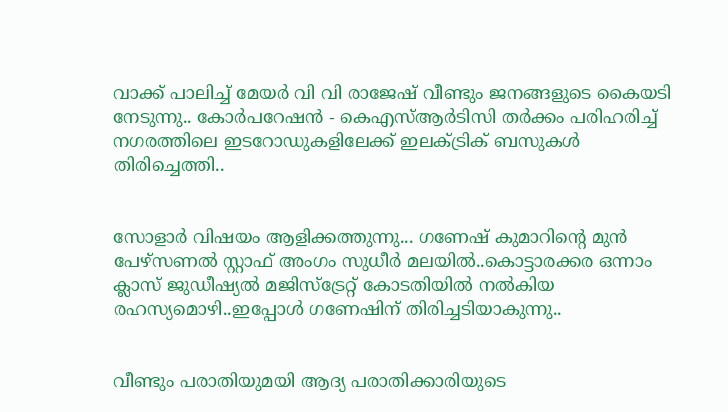വാക്ക് പാലിച്ച് മേയർ വി വി രാജേഷ് വീണ്ടും ജനങ്ങളുടെ കൈയടി നേടുന്നു.. കോര്‍പറേഷന്‍ - കെഎസ്ആര്‍ടിസി തര്‍ക്കം പരിഹരിച്ച് നഗരത്തിലെ ഇടറോഡുകളിലേക്ക് ഇലക്ട്രിക് ബസുകള്‍ തിരിച്ചെത്തി..


സോളാർ വിഷയം ആളിക്കത്തുന്നു... ഗണേഷ് കുമാറിന്റെ മുന്‍ പേഴ്‌സണല്‍ സ്റ്റാഫ് അംഗം സുധീര്‍ മലയില്‍..കൊട്ടാരക്കര ഒന്നാം ക്ലാസ് ജുഡീഷ്യല്‍ മജിസ്ട്രേറ്റ് കോടതിയില്‍ നല്‍കിയ രഹസ്യമൊഴി..ഇപ്പോള്‍ ഗണേഷിന് തിരിച്ചടിയാകുന്നു..


വീണ്ടും പരാതിയുമയി ആദ്യ പരാതിക്കാരിയുടെ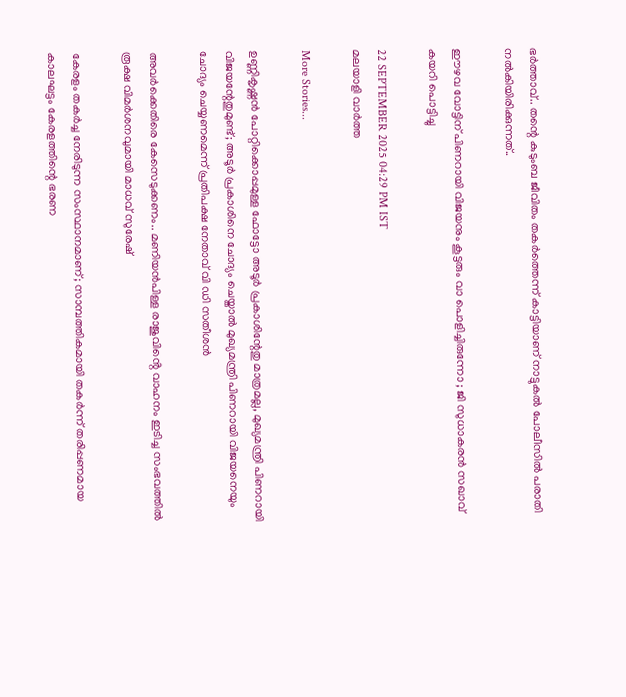ഭർത്താവ്.. തന്റെ കുടുംബ ജീവിതം തകർത്തെന്ന് കാട്ടിയാണ് നാട്ടുകൽ പോലീസിൽ പരാതി നൽകിയിരിക്കുന്നത്..

ഈഴവ വോട്ടിന് പിണറായി വിജയനും കൂട്ടരും വാ പൊളിച്ചിരുന്നോ ; ജി സുധാകരന്‍ സഖാവ് കയറി പൊട്ടിച്ചു

22 SEPTEMBER 2025 04:29 PM IST
മലയാളി വാര്‍ത്ത

More Stories...

ഉണ്ണികൃഷ്ണന്‍ പോറ്റിക്കൊപ്പമുള്ള ഫോട്ടോ അടൂര്‍ പ്രകാശിന്റേതു മാത്രമല്ല, മുഖ്യമന്ത്രി പിണറായി വിജയന്റേതുമുണ്ട്; അടൂര്‍ പ്രകാശിനെ ചോദ്യം ചെയ്താല്‍ മുഖ്യമന്ത്രി പിണറായി വിജയനെയും ചോദ്യം ചെയ്യണമെന്ന് പ്രതിപക്ഷ നേതാവ് വി ഡി സതീശൻ

അവർക്കെതിരെ കേസെടുക്കണം.. മണിയൻപിള്ള രാജുവിൻ്റെ വാഹനം ഇടിച്ച സംഭവത്തിൽ രൂക്ഷ വിമർശനവുമായി മാധവ് സുരേഷ്

കേരളം തകര്‍ച്ച നേരിടുന്ന സംസ്ഥാനമാണ്; സാമ്പത്തികമായി തകര്‍ന്ന് തരിപ്പണമായ കാലഘട്ടം കേരളത്തിന്റെ ഭരണ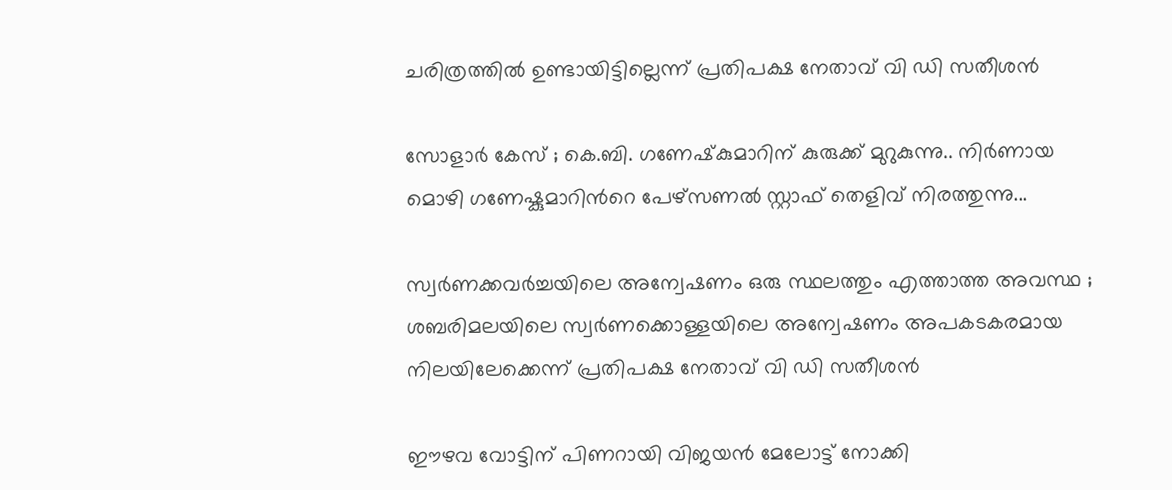ചരിത്രത്തില്‍ ഉണ്ടായിട്ടില്ലെന്ന് പ്രതിപക്ഷ നേതാവ് വി ഡി സതീശൻ

സോളാർ കേസ് ; കെ.ബി. ഗണേഷ്‌കുമാറിന് കുരുക്ക് മുറുകുന്നു.. നിർണായ മൊഴി ഗണേഷ്കുമാറിന്‍റെ പേഴ്സണൽ സ്റ്റാഫ് തെളിവ് നിരത്തുന്നു...

സ്വർണക്കവർച്ചയിലെ അന്വേഷണം ഒരു സ്ഥലത്തും എത്താത്ത അവസ്ഥ ; ശബരിമലയിലെ സ്വർണക്കൊള്ളയിലെ അന്വേഷണം അപകടകരമായ നിലയിലേക്കെന്ന് പ്രതിപക്ഷ നേതാവ് വി ഡി സതീശൻ

ഈഴവ വോട്ടിന് പിണറായി വിജയന്‍ മേലോട്ട് നോക്കി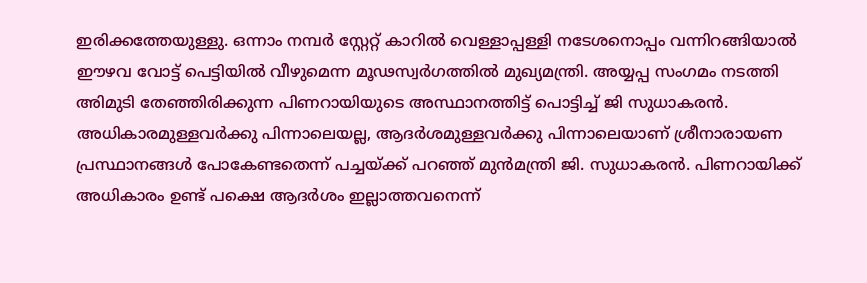ഇരിക്കത്തേയുള്ളു. ഒന്നാം നമ്പര്‍ സ്റ്റേറ്റ് കാറില്‍ വെള്ളാപ്പള്ളി നടേശനൊപ്പം വന്നിറങ്ങിയാല്‍ ഈഴവ വോട്ട് പെട്ടിയില്‍ വീഴുമെന്ന മൂഢസ്വര്‍ഗത്തില്‍ മുഖ്യമന്ത്രി. അയ്യപ്പ സംഗമം നടത്തി അിമുടി തേഞ്ഞിരിക്കുന്ന പിണറായിയുടെ അസ്ഥാനത്തിട്ട് പൊട്ടിച്ച് ജി സുധാകരന്‍. അധികാരമുള്ളവര്‍ക്കു പിന്നാലെയല്ല, ആദര്‍ശമുള്ളവര്‍ക്കു പിന്നാലെയാണ് ശ്രീനാരായണ പ്രസ്ഥാനങ്ങള്‍ പോകേണ്ടതെന്ന് പച്ചയ്ക്ക് പറഞ്ഞ് മുന്‍മന്ത്രി ജി. സുധാകരന്‍. പിണറായിക്ക് അധികാരം ഉണ്ട് പക്ഷെ ആദര്‍ശം ഇല്ലാത്തവനെന്ന്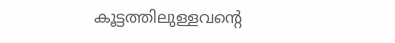കൂട്ടത്തിലുള്ളവന്റെ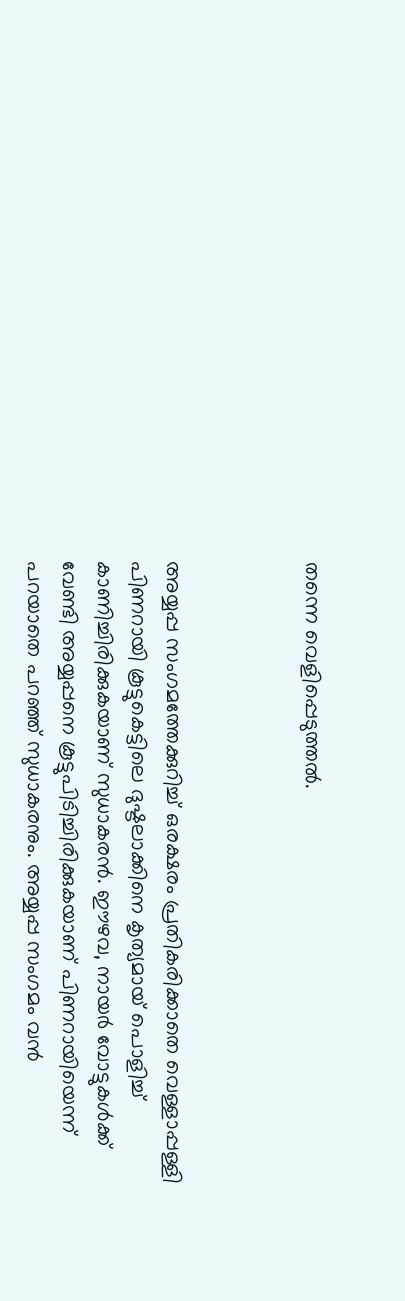തന്നെ വെളിപ്പെടുത്തല്‍.



അയ്യപ്പ സംഗമത്തേക്കുറിച്ച് ഒരക്ഷരം പ്രതികരിക്കാതെ വെള്ളാപ്പള്ളി പിണറായി കൂട്ടുകെട്ടിലെ ദുഷ്ടലാക്കിനെ കൃത്യമായ് പൊളിച്ച് കാണിച്ചിരിക്കുകയാണ് സുധാകരന്‍. ഈഴവ, നായര്‍ വോട്ടുകള്‍ക്ക് വേണ്ടി അയ്യപ്പനെ കൂട്ടുപിടിച്ചിരിക്കുകയാണ് പിണറായിയെന്ന് പറയാതെ പറഞ്ഞ് സുധാകരനും. അയ്യപ്പ സംഗമം വന്‍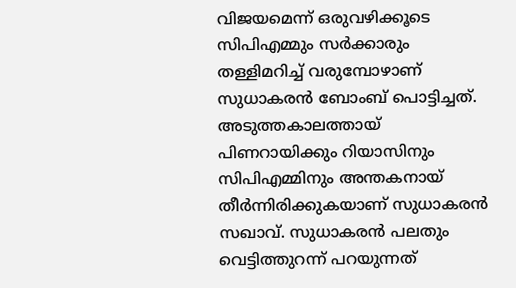വിജയമെന്ന് ഒരുവഴിക്കൂടെ സിപിഎമ്മും സര്‍ക്കാരും തള്ളിമറിച്ച് വരുമ്പോഴാണ് സുധാകരന്‍ ബോംബ് പൊട്ടിച്ചത്. അടുത്തകാലത്തായ് പിണറായിക്കും റിയാസിനും സിപിഎമ്മിനും അന്തകനായ് തീര്‍ന്നിരിക്കുകയാണ് സുധാകരന്‍ സഖാവ്. സുധാകരന്‍ പലതും വെട്ടിത്തുറന്ന് പറയുന്നത്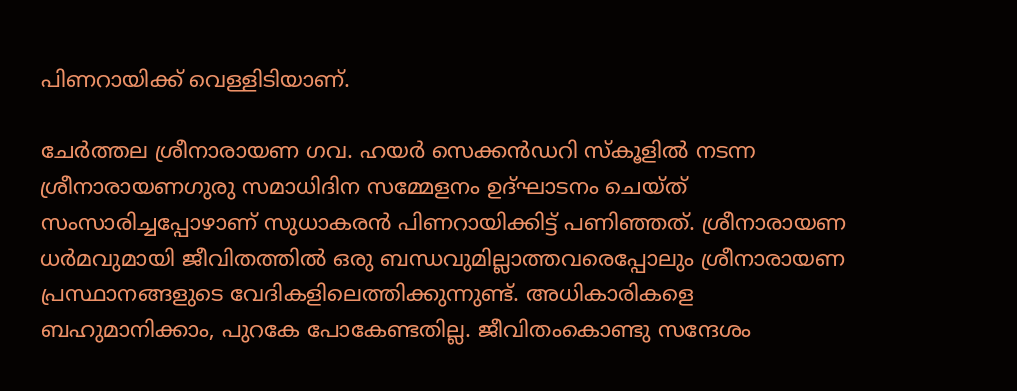പിണറായിക്ക് വെള്ളിടിയാണ്.

ചേര്‍ത്തല ശ്രീനാരായണ ഗവ. ഹയര്‍ സെക്കന്‍ഡറി സ്‌കൂളില്‍ നടന്ന ശ്രീനാരായണഗുരു സമാധിദിന സമ്മേളനം ഉദ്ഘാടനം ചെയ്ത് സംസാരിച്ചപ്പോഴാണ് സുധാകരന്‍ പിണറായിക്കിട്ട് പണിഞ്ഞത്. ശ്രീനാരായണ ധര്‍മവുമായി ജീവിതത്തില്‍ ഒരു ബന്ധവുമില്ലാത്തവരെപ്പോലും ശ്രീനാരായണ പ്രസ്ഥാനങ്ങളുടെ വേദികളിലെത്തിക്കുന്നുണ്ട്. അധികാരികളെ ബഹുമാനിക്കാം, പുറകേ പോകേണ്ടതില്ല. ജീവിതംകൊണ്ടു സന്ദേശം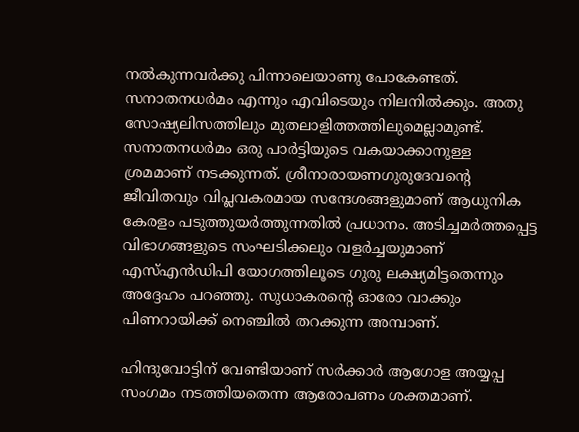നല്‍കുന്നവര്‍ക്കു പിന്നാലെയാണു പോകേണ്ടത്. സനാതനധര്‍മം എന്നും എവിടെയും നിലനില്‍ക്കും. അതു സോഷ്യലിസത്തിലും മുതലാളിത്തത്തിലുമെല്ലാമുണ്ട്. സനാതനധര്‍മം ഒരു പാര്‍ട്ടിയുടെ വകയാക്കാനുള്ള ശ്രമമാണ് നടക്കുന്നത്. ശ്രീനാരായണഗുരുദേവന്റെ ജീവിതവും വിപ്ലവകരമായ സന്ദേശങ്ങളുമാണ് ആധുനിക കേരളം പടുത്തുയര്‍ത്തുന്നതില്‍ പ്രധാനം. അടിച്ചമര്‍ത്തപ്പെട്ട വിഭാഗങ്ങളുടെ സംഘടിക്കലും വളര്‍ച്ചയുമാണ് എസ്എന്‍ഡിപി യോഗത്തിലൂടെ ഗുരു ലക്ഷ്യമിട്ടതെന്നും അദ്ദേഹം പറഞ്ഞു. സുധാകരന്റെ ഓരോ വാക്കും പിണറായിക്ക് നെഞ്ചില്‍ തറക്കുന്ന അമ്പാണ്.

ഹിന്ദുവോട്ടിന് വേണ്ടിയാണ് സര്‍ക്കാര്‍ ആഗോള അയ്യപ്പ സംഗമം നടത്തിയതെന്ന ആരോപണം ശക്തമാണ്.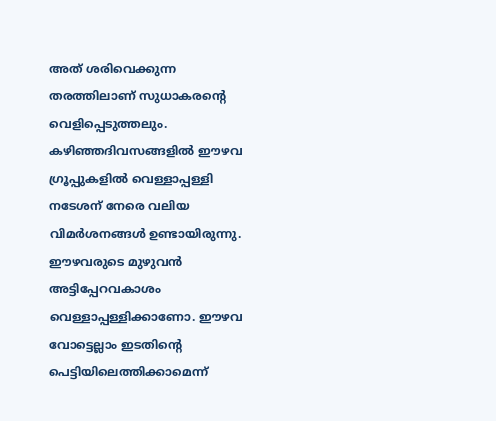അത് ശരിവെക്കുന്ന തരത്തിലാണ് സുധാകരന്റെ വെളിപ്പെടുത്തലും. കഴിഞ്ഞദിവസങ്ങളില്‍ ഈഴവ ഗ്രൂപ്പുകളില്‍ വെള്ളാപ്പള്ളി നടേശന് നേരെ വലിയ വിമര്‍ശനങ്ങള്‍ ഉണ്ടായിരുന്നു. ഈഴവരുടെ മുഴുവന്‍ അട്ടിപ്പേറവകാശം വെള്ളാപ്പള്ളിക്കാണോ. ഈഴവ വോട്ടെല്ലാം ഇടതിന്റെ പെട്ടിയിലെത്തിക്കാമെന്ന്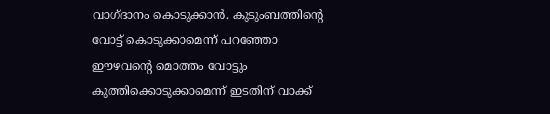വാഗ്ദാനം കൊടുക്കാന്‍. കുടുംബത്തിന്റെ വോട്ട് കൊടുക്കാമെന്ന് പറഞ്ഞോ ഈഴവന്റെ മൊത്തം വോട്ടും കുത്തിക്കൊടുക്കാമെന്ന് ഇടതിന് വാക്ക്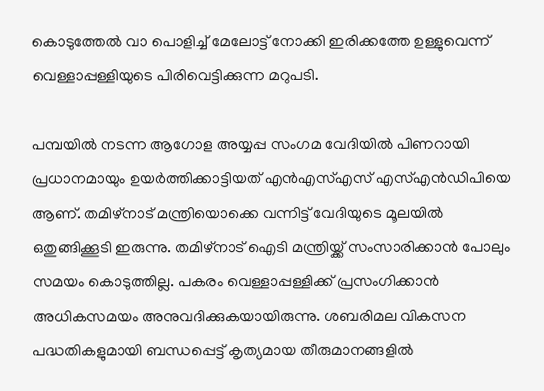കൊടുത്തേല്‍ വാ പൊളിച്ച് മേലോട്ട് നോക്കി ഇരിക്കത്തേ ഉള്ളുവെന്ന് വെള്ളാപ്പള്ളിയുടെ പിരിവെട്ടിക്കുന്ന മറുപടി.

പമ്പയില്‍ നടന്ന ആഗോള അയ്യപ്പ സംഗമ വേദിയില്‍ പിണറായി പ്രധാനമായും ഉയര്‍ത്തിക്കാട്ടിയത് എന്‍എസ്എസ് എസ്എന്‍ഡിപിയെ ആണ്. തമിഴ്‌നാട് മന്ത്രിയൊക്കെ വന്നിട്ട് വേദിയുടെ മൂലയില്‍ ഒതുങ്ങിക്കൂടി ഇരുന്നു. തമിഴ്‌നാട് ഐടി മന്ത്രിയ്ക്ക് സംസാരിക്കാന്‍ പോലും സമയം കൊടുത്തില്ല. പകരം വെള്ളാപ്പള്ളിക്ക് പ്രസംഗിക്കാന്‍ അധികസമയം അനുവദിക്കുകയായിരുന്നു. ശബരിമല വികസന പദ്ധതികളുമായി ബന്ധപ്പെട്ട് കൃത്യമായ തീരുമാനങ്ങളില്‍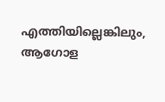എത്തിയില്ലെങ്കിലും, ആഗോള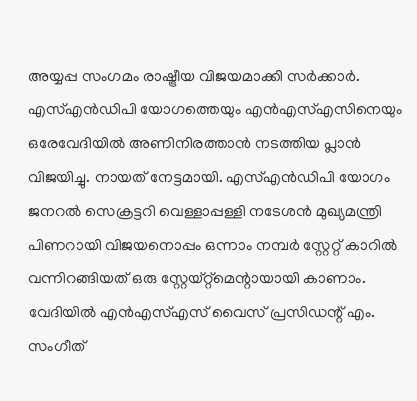അയ്യപ്പ സംഗമം രാഷ്ട്രീയ വിജയമാക്കി സര്‍ക്കാര്‍. എസ്എന്‍ഡിപി യോഗത്തെയും എന്‍എസ്എസിനെയും ഒരേവേദിയില്‍ അണിനിരത്താന്‍ നടത്തിയ പ്ലാന്‍ വിജയിച്ചു. നായത് നേട്ടമായി. എസ്എന്‍ഡിപി യോഗം ജനറല്‍ സെക്രട്ടറി വെള്ളാപ്പള്ളി നടേശന്‍ മുഖ്യമന്ത്രി പിണറായി വിജയനൊപ്പം ഒന്നാം നമ്പര്‍ സ്റ്റേറ്റ് കാറില്‍ വന്നിറങ്ങിയത് ഒരു സ്റ്റേയ്റ്റ്‌മെന്റായായി കാണാം. വേദിയില്‍ എന്‍എസ്എസ് വൈസ് പ്രസിഡന്റ് എം. സംഗീത്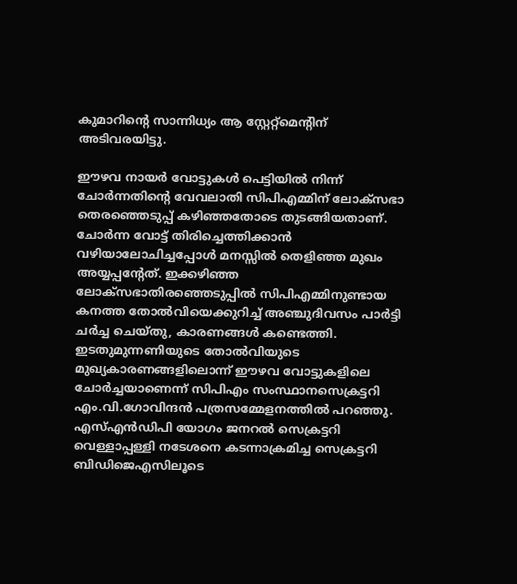കുമാറിന്റെ സാന്നിധ്യം ആ സ്റ്റേറ്റ്‌മെന്റിന് അടിവരയിട്ടു.

ഈഴവ നായര്‍ വോട്ടുകള്‍ പെട്ടിയില്‍ നിന്ന് ചോര്‍ന്നതിന്റെ വേവലാതി സിപിഎമ്മിന് ലോക്‌സഭാ തെരഞ്ഞെടുപ്പ് കഴിഞ്ഞതോടെ തുടങ്ങിയതാണ്. ചോര്‍ന്ന വോട്ട് തിരിച്ചെത്തിക്കാന്‍ വഴിയാലോചിച്ചപ്പോള്‍ മനസ്സില്‍ തെളിഞ്ഞ മുഖം അയ്യപ്പന്റേത്. ഇക്കഴിഞ്ഞ ലോക്‌സഭാതിരഞ്ഞെടുപ്പില്‍ സിപിഎമ്മിനുണ്ടായ കനത്ത തോല്‍വിയെക്കുറിച്ച് അഞ്ചുദിവസം പാര്‍ട്ടി ചര്‍ച്ച ചെയ്തു, കാരണങ്ങള്‍ കണ്ടെത്തി. ഇടതുമുന്നണിയുടെ തോല്‍വിയുടെ മുഖ്യകാരണങ്ങളിലൊന്ന് ഈഴവ വോട്ടുകളിലെ ചോര്‍ച്ചയാണെന്ന് സിപിഎം സംസ്ഥാനസെക്രട്ടറി എം.വി.ഗോവിന്ദന്‍ പത്രസമ്മേളനത്തില്‍ പറഞ്ഞു. എസ്എന്‍ഡിപി യോഗം ജനറല്‍ സെക്രട്ടറി വെള്ളാപ്പള്ളി നടേശനെ കടന്നാക്രമിച്ച സെക്രട്ടറി ബിഡിജെഎസിലൂടെ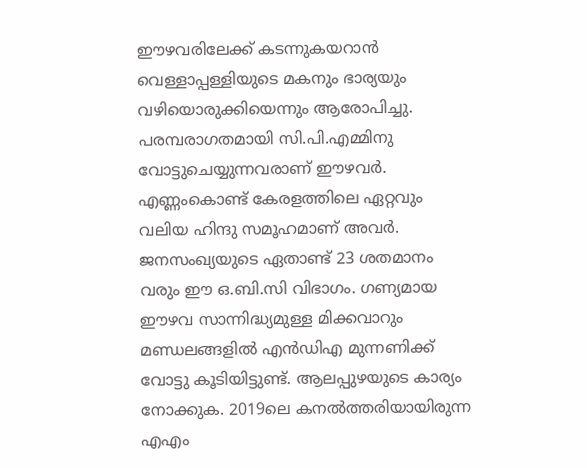ഈഴവരിലേക്ക് കടന്നുകയറാന്‍ വെള്ളാപ്പള്ളിയുടെ മകനും ഭാര്യയും വഴിയൊരുക്കിയെന്നും ആരോപിച്ചു. പരമ്പരാഗതമായി സി.പി.എമ്മിനു വോട്ടുചെയ്യുന്നവരാണ് ഈഴവര്‍. എണ്ണംകൊണ്ട് കേരളത്തിലെ ഏറ്റവും വലിയ ഹിന്ദു സമൂഹമാണ് അവര്‍. ജനസംഖ്യയുടെ ഏതാണ്ട് 23 ശതമാനം വരും ഈ ഒ.ബി.സി വിഭാഗം. ഗണ്യമായ ഈഴവ സാന്നിദ്ധ്യമുള്ള മിക്കവാറും മണ്ഡലങ്ങളില്‍ എന്‍ഡിഎ മുന്നണിക്ക് വോട്ടു കൂടിയിട്ടുണ്ട്. ആലപ്പുഴയുടെ കാര്യം നോക്കുക. 2019ലെ കനല്‍ത്തരിയായിരുന്ന എഎം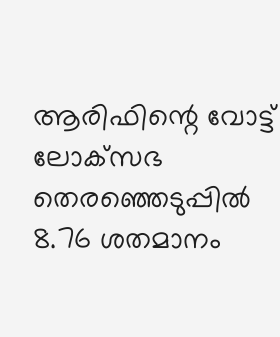ആരിഫിന്റെ വോട്ട് ലോക്‌സഭ തെരഞ്ഞെടുപ്പില്‍ 8.76 ശതമാനം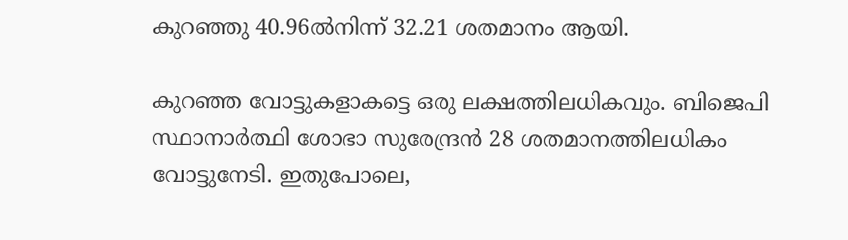കുറഞ്ഞു 40.96ല്‍നിന്ന് 32.21 ശതമാനം ആയി.

കുറഞ്ഞ വോട്ടുകളാകട്ടെ ഒരു ലക്ഷത്തിലധികവും. ബിജെപി സ്ഥാനാര്‍ത്ഥി ശോഭാ സുരേന്ദ്രന്‍ 28 ശതമാനത്തിലധികം വോട്ടുനേടി. ഇതുപോലെ,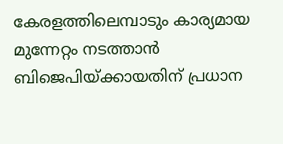കേരളത്തിലെമ്പാടും കാര്യമായ മുന്നേറ്റം നടത്താന്‍ ബിജെപിയ്ക്കായതിന് പ്രധാന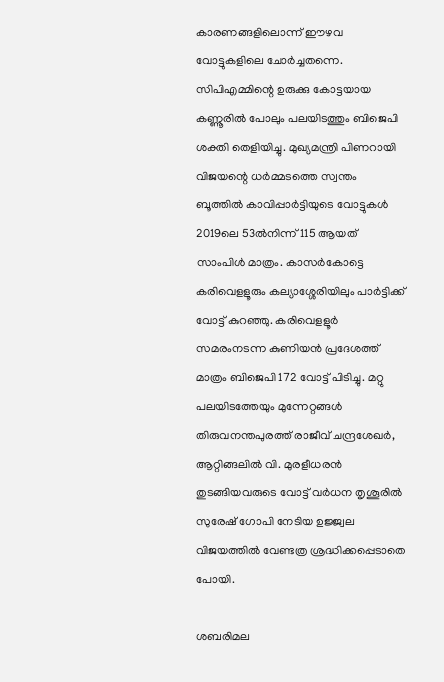കാരണങ്ങളിലൊന്ന് ഈഴവ വോട്ടുകളിലെ ചോര്‍ച്ചതന്നെ. സിപിഎമ്മിന്റെ ഉരുക്കു കോട്ടയായ കണ്ണൂരില്‍ പോലും പലയിടത്തും ബിജെപി ശക്തി തെളിയിച്ചു. മുഖ്യമന്ത്രി പിണറായി വിജയന്റെ ധര്‍മ്മടത്തെ സ്വന്തം ബൂത്തില്‍ കാവിപ്പാര്‍ട്ടിയുടെ വോട്ടുകള്‍ 2019ലെ 53ല്‍നിന്ന് 115 ആയത് സാംപിള്‍ മാത്രം. കാസര്‍കോട്ടെ കരിവെളളൂരും കല്യാശ്ശേരിയിലും പാര്‍ട്ടിക്ക് വോട്ട് കുറഞ്ഞു. കരിവെളളൂര്‍ സമരംനടന്ന കുണിയന്‍ പ്രദേശത്ത് മാത്രം ബിജെപി 172 വോട്ട് പിടിച്ചു. മറ്റു പലയിടത്തേയും മുന്നേറ്റങ്ങള്‍ തിരുവനന്തപുരത്ത് രാജീവ് ചന്ദ്രശേഖര്‍, ആറ്റിങ്ങലില്‍ വി. മുരളീധരന്‍ തുടങ്ങിയവരുടെ വോട്ട് വര്‍ധന തൃശൂരില്‍ സുരേഷ് ഗോപി നേടിയ ഉജ്ജ്വല വിജയത്തില്‍ വേണ്ടത്ര ശ്രദ്ധിക്കപ്പെടാതെ പോയി.

ശബരിമല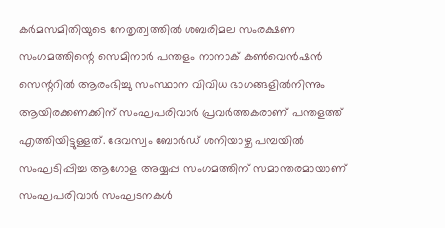കര്‍മസമിതിയുടെ നേതൃത്വത്തില്‍ ശബരിമല സംരക്ഷണ സംഗമത്തിന്റെ സെമിനാര്‍ പന്തളം നാനാക് കണ്‍വെന്‍ഷന്‍ സെന്ററില്‍ ആരംഭിച്ചു സംസ്ഥാന വിവിധ ഭാഗങ്ങളില്‍നിന്നും ആയിരക്കണക്കിന് സംഘപരിവാര്‍ പ്രവര്‍ത്തകരാണ് പന്തളത്ത് എത്തിയിട്ടുള്ളത്. ദേവസ്വം ബോര്‍ഡ് ശനിയാഴ്ച പമ്പയില്‍ സംഘടിപ്പിച്ച ആഗോള അയ്യപ്പ സംഗമത്തിന് സമാന്തരമായാണ് സംഘപരിവാര്‍ സംഘടനകള്‍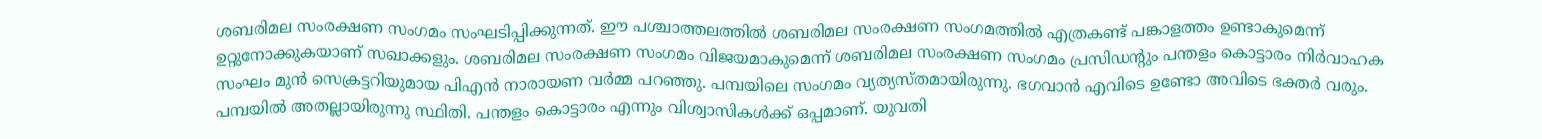ശബരിമല സംരക്ഷണ സംഗമം സംഘടിപ്പിക്കുന്നത്. ഈ പശ്ചാത്തലത്തില്‍ ശബരിമല സംരക്ഷണ സംഗമത്തില്‍ എത്രകണ്ട് പങ്കാളത്തം ഉണ്ടാകുമെന്ന് ഉറ്റുനോക്കുകയാണ് സഖാക്കളും. ശബരിമല സംരക്ഷണ സംഗമം വിജയമാകുമെന്ന് ശബരിമല സംരക്ഷണ സംഗമം പ്രസിഡന്റും പന്തളം കൊട്ടാരം നിര്‍വാഹക സംഘം മുന്‍ സെക്രട്ടറിയുമായ പിഎന്‍ നാരായണ വര്‍മ്മ പറഞ്ഞു. പമ്പയിലെ സംഗമം വ്യത്യസ്തമായിരുന്നു. ഭഗവാന്‍ എവിടെ ഉണ്ടോ അവിടെ ഭക്തര്‍ വരും. പമ്പയില്‍ അതല്ലായിരുന്നു സ്ഥിതി. പന്തളം കൊട്ടാരം എന്നും വിശ്വാസികള്‍ക്ക് ഒപ്പമാണ്. യുവതി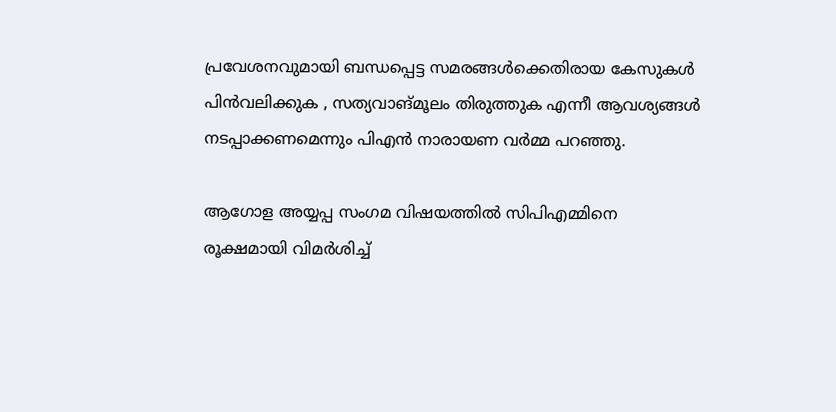പ്രവേശനവുമായി ബന്ധപ്പെട്ട സമരങ്ങള്‍ക്കെതിരായ കേസുകള്‍ പിന്‍വലിക്കുക , സത്യവാങ്മൂലം തിരുത്തുക എന്നീ ആവശ്യങ്ങള്‍ നടപ്പാക്കണമെന്നും പിഎന്‍ നാരായണ വര്‍മ്മ പറഞ്ഞു.

ആഗോള അയ്യപ്പ സംഗമ വിഷയത്തില്‍ സിപിഎമ്മിനെ രൂക്ഷമായി വിമര്‍ശിച്ച്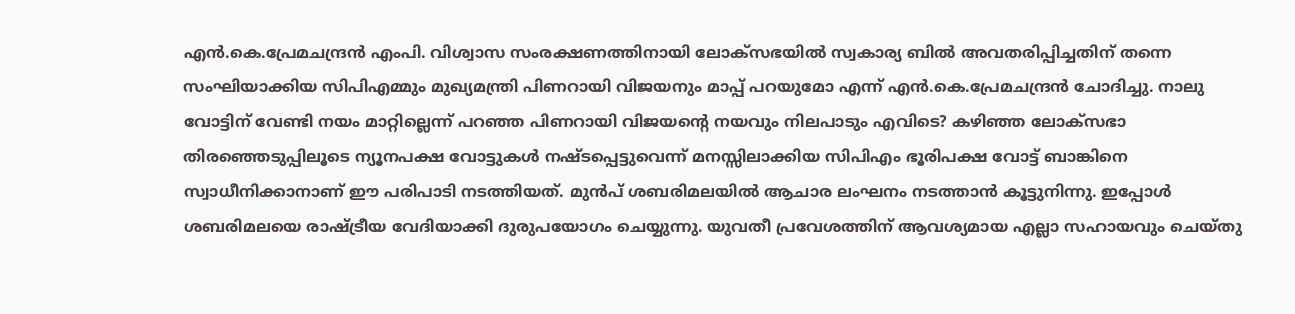എന്‍.കെ.പ്രേമചന്ദ്രന്‍ എംപി. വിശ്വാസ സംരക്ഷണത്തിനായി ലോക്‌സഭയില്‍ സ്വകാര്യ ബില്‍ അവതരിപ്പിച്ചതിന് തന്നെ സംഘിയാക്കിയ സിപിഎമ്മും മുഖ്യമന്ത്രി പിണറായി വിജയനും മാപ്പ് പറയുമോ എന്ന് എന്‍.കെ.പ്രേമചന്ദ്രന്‍ ചോദിച്ചു. നാലു വോട്ടിന് വേണ്ടി നയം മാറ്റില്ലെന്ന് പറഞ്ഞ പിണറായി വിജയന്റെ നയവും നിലപാടും എവിടെ? കഴിഞ്ഞ ലോക്‌സഭാ തിരഞ്ഞെടുപ്പിലൂടെ ന്യൂനപക്ഷ വോട്ടുകള്‍ നഷ്ടപ്പെട്ടുവെന്ന് മനസ്സിലാക്കിയ സിപിഎം ഭൂരിപക്ഷ വോട്ട് ബാങ്കിനെ സ്വാധീനിക്കാനാണ് ഈ പരിപാടി നടത്തിയത്. മുന്‍പ് ശബരിമലയില്‍ ആചാര ലംഘനം നടത്താന്‍ കൂട്ടുനിന്നു. ഇപ്പോള്‍ ശബരിമലയെ രാഷ്ട്രീയ വേദിയാക്കി ദുരുപയോഗം ചെയ്യുന്നു. യുവതീ പ്രവേശത്തിന് ആവശ്യമായ എല്ലാ സഹായവും ചെയ്തു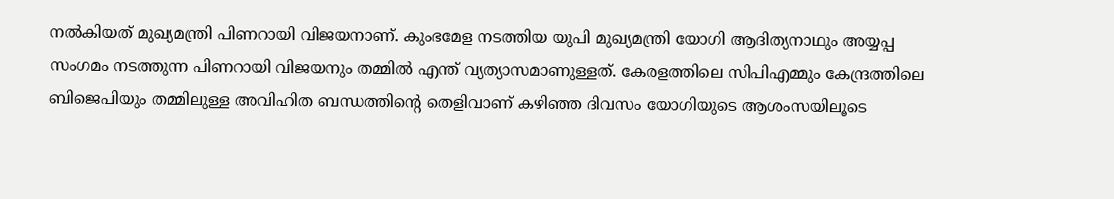നല്‍കിയത് മുഖ്യമന്ത്രി പിണറായി വിജയനാണ്. കുംഭമേള നടത്തിയ യുപി മുഖ്യമന്ത്രി യോഗി ആദിത്യനാഥും അയ്യപ്പ സംഗമം നടത്തുന്ന പിണറായി വിജയനും തമ്മില്‍ എന്ത് വ്യത്യാസമാണുള്ളത്. കേരളത്തിലെ സിപിഎമ്മും കേന്ദ്രത്തിലെ ബിജെപിയും തമ്മിലുള്ള അവിഹിത ബന്ധത്തിന്റെ തെളിവാണ് കഴിഞ്ഞ ദിവസം യോഗിയുടെ ആശംസയിലൂടെ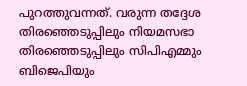പുറത്തുവന്നത്. വരുന്ന തദ്ദേശ തിരഞ്ഞെടുപ്പിലും നിയമസഭാ തിരഞ്ഞെടുപ്പിലും സിപിഎമ്മും ബിജെപിയും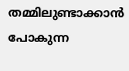തമ്മിലുണ്ടാക്കാന്‍ പോകുന്ന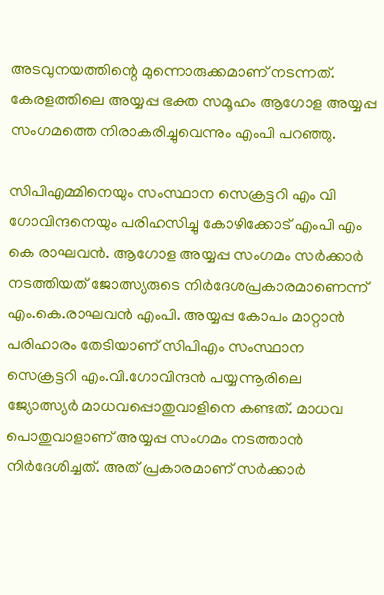അടവുനയത്തിന്റെ മുന്നൊരുക്കമാണ് നടന്നത്. കേരളത്തിലെ അയ്യപ്പ ഭക്ത സമൂഹം ആഗോള അയ്യപ്പ സംഗമത്തെ നിരാകരിച്ചുവെന്നും എംപി പറഞ്ഞു.

സിപിഎമ്മിനെയും സംസ്ഥാന സെക്രട്ടറി എം വി ഗോവിന്ദനെയും പരിഹസിച്ചു കോഴിക്കോട് എംപി എം കെ രാഘവന്‍. ആഗോള അയ്യപ്പ സംഗമം സര്‍ക്കാര്‍ നടത്തിയത് ജോത്സ്യരുടെ നിര്‍ദേശപ്രകാരമാണെന്ന് എം.കെ.രാഘവന്‍ എംപി. അയ്യപ്പ കോപം മാറ്റാന്‍ പരിഹാരം തേടിയാണ് സിപിഎം സംസ്ഥാന സെക്രട്ടറി എം.വി.ഗോവിന്ദന്‍ പയ്യന്നൂരിലെ ജ്യോത്സ്യര്‍ മാധവപ്പൊതുവാളിനെ കണ്ടത്. മാധവ പൊതുവാളാണ് അയ്യപ്പ സംഗമം നടത്താന്‍ നിര്‍ദേശിച്ചത്. അത് പ്രകാരമാണ് സര്‍ക്കാര്‍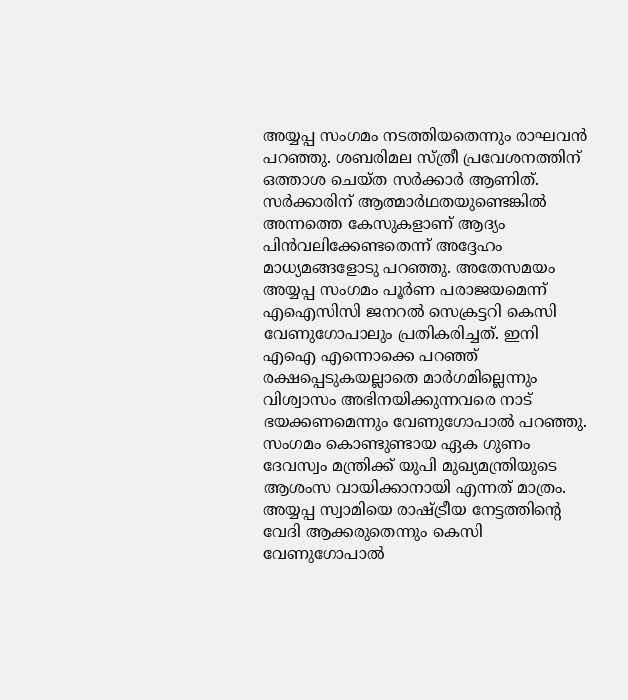അയ്യപ്പ സംഗമം നടത്തിയതെന്നും രാഘവന്‍ പറഞ്ഞു. ശബരിമല സ്ത്രീ പ്രവേശനത്തിന് ഒത്താശ ചെയ്ത സര്‍ക്കാര്‍ ആണിത്. സര്‍ക്കാരിന് ആത്മാര്‍ഥതയുണ്ടെങ്കില്‍ അന്നത്തെ കേസുകളാണ് ആദ്യം പിന്‍വലിക്കേണ്ടതെന്ന് അദ്ദേഹം മാധ്യമങ്ങളോടു പറഞ്ഞു. അതേസമയം അയ്യപ്പ സംഗമം പൂര്‍ണ പരാജയമെന്ന് എഐസിസി ജനറല്‍ സെക്രട്ടറി കെസി വേണുഗോപാലും പ്രതികരിച്ചത്. ഇനി എഐ എന്നൊക്കെ പറഞ്ഞ് രക്ഷപ്പെടുകയല്ലാതെ മാര്‍ഗമില്ലെന്നും വിശ്വാസം അഭിനയിക്കുന്നവരെ നാട് ഭയക്കണമെന്നും വേണുഗോപാല്‍ പറഞ്ഞു. സംഗമം കൊണ്ടുണ്ടായ ഏക ഗുണം ദേവസ്വം മന്ത്രിക്ക് യുപി മുഖ്യമന്ത്രിയുടെ ആശംസ വായിക്കാനായി എന്നത് മാത്രം. അയ്യപ്പ സ്വാമിയെ രാഷ്ട്രീയ നേട്ടത്തിന്റെ വേദി ആക്കരുതെന്നും കെസി വേണുഗോപാല്‍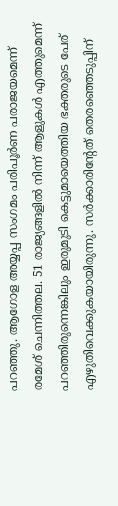പറഞ്ഞു. ആഗോള അയ്യപ്പ സംഗമം പരിപൂര്‍ണ പരാജയമെന്ന് രമേശ് ചെന്നിത്തല. 51 രാജ്യങ്ങളില്‍ നിന്ന് ആളുകള്‍ എത്തുമെന്ന് പറഞ്ഞിരുന്നെങ്കിലും ഇരുമുടി കെട്ടുമായെത്തിയ ഭക്തരുടെ പേര് എഴുതിവെക്കുകയായിരുന്നു. സര്‍ക്കാരിന്റേത് തെരഞ്ഞെടുപ്പിന്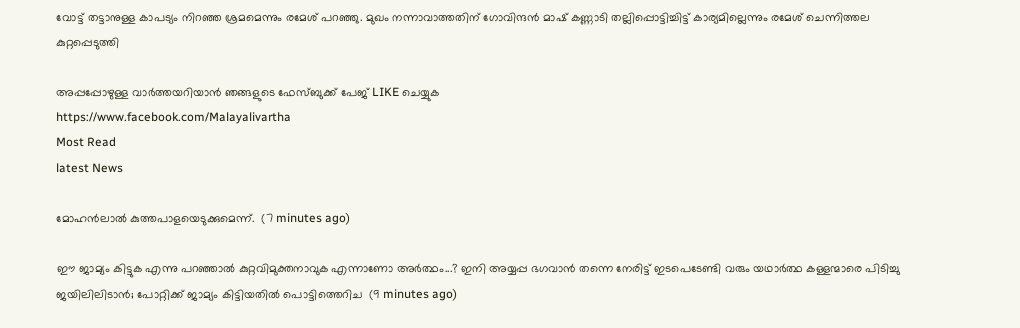വോട്ട് തട്ടാനുള്ള കാപട്യം നിറഞ്ഞ ശ്രമമെന്നും രമേശ് പറഞ്ഞു. മുഖം നന്നാവാത്തതിന് ഗോവിന്ദന്‍ മാഷ് കണ്ണാടി തല്ലിപ്പൊട്ടിച്ചിട്ട് കാര്യമില്ലെന്നും രമേശ് ചെന്നിത്തല കുറ്റപ്പെടുത്തി

അപ്പപ്പോഴുള്ള വാര്‍ത്തയറിയാന്‍ ഞങ്ങളുടെ ഫേസ്‌ബുക്ക്‌ പേജ് LIKE ചെയ്യുക
https://www.facebook.com/Malayalivartha
Most Read
latest News

മോഹൻലാൽ കുത്തപാളയെടുക്കുമെന്ന്.  (7 minutes ago)

ഈ ജാമ്യം കിട്ടുക എന്നു പറഞ്ഞാൽ കുറ്റവിമുക്തനാവുക എന്നാണോ അർത്ഥം...? ഇനി അയ്യപ്പ ഭഗവാൻ തന്നെ നേരിട്ട് ഇടപെടേണ്ടി വരും യഥാർത്ഥ കള്ളന്മാരെ പിടിച്ചു ജയിലിലിടാൻ; പോറ്റിക്ക് ജാമ്യം കിട്ടിയതിൽ പൊട്ടിത്തെറിച  (9 minutes ago)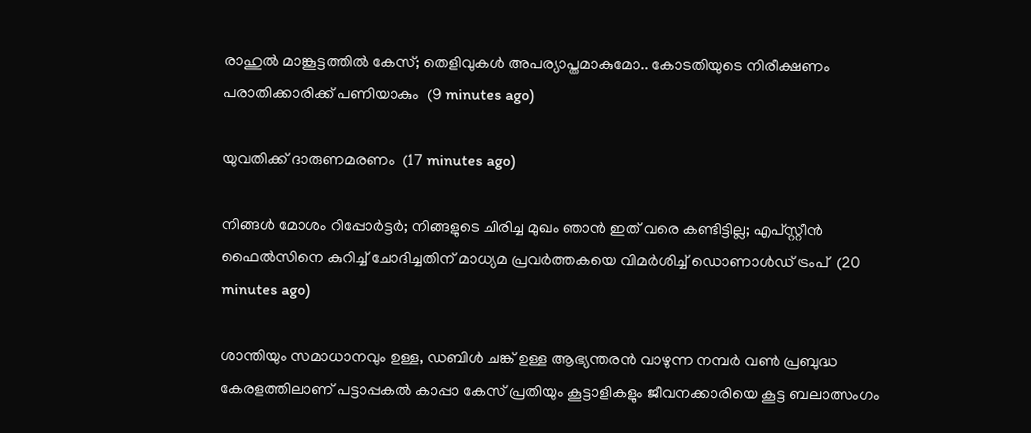രാഹുൽ മാങ്കൂട്ടത്തിൽ കേസ്; തെളിവുകൾ അപര്യാപ്തമാകുമോ.. കോടതിയുടെ നിരീക്ഷണം പരാതിക്കാരിക്ക് പണിയാകും  (9 minutes ago)

യുവതിക്ക് ദാരുണമരണം  (17 minutes ago)

നിങ്ങൾ മോശം റിപ്പോർട്ടർ; നിങ്ങളുടെ ചിരിച്ച മുഖം ഞാൻ ഇത് വരെ കണ്ടിട്ടില്ല; എപ്‌സ്റ്റീൻ ഫൈൽസിനെ കുറിച്ച് ചോദിച്ചതിന് മാധ്യമ പ്രവർത്തകയെ വിമർശിച്ച് ഡൊണാൾഡ് ട്രംപ്  (20 minutes ago)

ശാന്തിയും സമാധാനവും ഉള്ള, ഡബിൾ ചങ്ക് ഉള്ള ആഭ്യന്തരൻ വാഴുന്ന നമ്പർ വൺ പ്രബുദ്ധ കേരളത്തിലാണ് പട്ടാപ്പകൽ കാപ്പാ കേസ് പ്രതിയും കൂട്ടാളികളും ജീവനക്കാരിയെ കൂട്ട ബലാത്സംഗം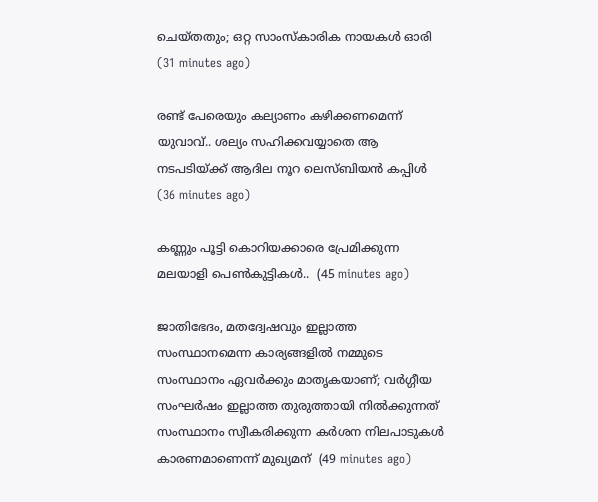ചെയ്തതും; ഒറ്റ സാംസ്കാരിക നായകൾ ഓരി  (31 minutes ago)

രണ്ട് പേരെയും കല്യാണം കഴിക്കണമെന്ന് യുവാവ്.. ശല്യം സഹിക്കവയ്യാതെ ആ നടപടിയ്ക്ക് ആദില നൂറ ലെസ്ബിയൻ കപ്പിൾ  (36 minutes ago)

കണ്ണും പൂട്ടി കൊറിയക്കാരെ പ്രേമിക്കുന്ന മലയാളി പെൺകുട്ടികൾ..  (45 minutes ago)

ജാതിഭേദം, മതദ്വേഷവും ഇല്ലാത്ത സംസ്ഥാനമെന്ന കാര്യങ്ങളിൽ നമ്മുടെ സംസ്ഥാനം ഏവർക്കും മാതൃകയാണ്; വർഗ്ഗീയ സംഘർഷം ഇല്ലാത്ത തുരുത്തായി നിൽക്കുന്നത് സംസ്ഥാനം സ്വീകരിക്കുന്ന കർശന നിലപാടുകൾ കാരണമാണെന്ന് മുഖ്യമന്  (49 minutes ago)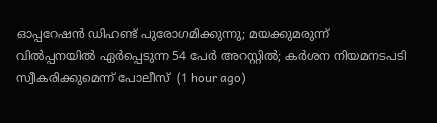ഓപ്പറേഷൻ ഡിഹണ്ട് പുരോഗമിക്കുന്നു; മയക്കുമരുന്ന് വിൽപ്പനയിൽ ഏർപ്പെടുന്ന 54 പേർ അറസ്റ്റിൽ; കർശന നിയമനടപടി സ്വീകരിക്കുമെന്ന് പോലീസ്  (1 hour ago)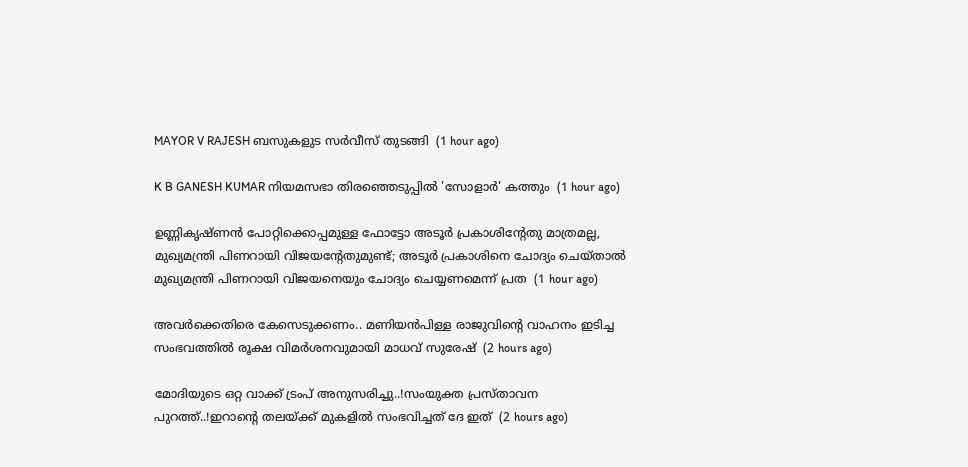MAYOR V RAJESH ബസുകളുട സർവീസ് തുടങ്ങി  (1 hour ago)

K B GANESH KUMAR നിയമസഭാ തിരഞ്ഞെടുപ്പില്‍ 'സോളാര്‍' കത്തും  (1 hour ago)

ഉണ്ണികൃഷ്ണന്‍ പോറ്റിക്കൊപ്പമുള്ള ഫോട്ടോ അടൂര്‍ പ്രകാശിന്റേതു മാത്രമല്ല, മുഖ്യമന്ത്രി പിണറായി വിജയന്റേതുമുണ്ട്; അടൂര്‍ പ്രകാശിനെ ചോദ്യം ചെയ്താല്‍ മുഖ്യമന്ത്രി പിണറായി വിജയനെയും ചോദ്യം ചെയ്യണമെന്ന് പ്രത  (1 hour ago)

അവർക്കെതിരെ കേസെടുക്കണം.. മണിയൻപിള്ള രാജുവിൻ്റെ വാഹനം ഇടിച്ച സംഭവത്തിൽ രൂക്ഷ വിമർശനവുമായി മാധവ് സുരേഷ്  (2 hours ago)

മോദിയുടെ ഒറ്റ വാക്ക് ട്രംപ് അനുസരിച്ചു..!സംയുക്ത പ്രസ്താവന പുറത്ത്..!ഇറാന്റെ തലയ്ക്ക് മുകളിൽ സംഭവിച്ചത് ദേ ഇത്  (2 hours ago)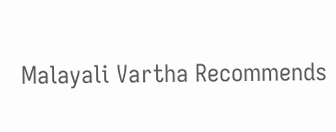Malayali Vartha Recommends